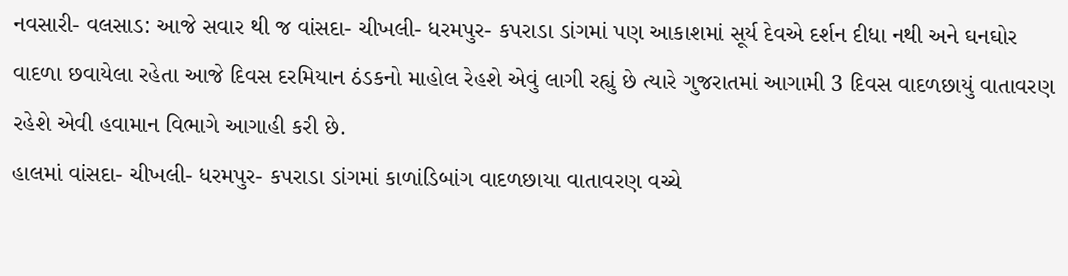નવસારી- વલસાડ: આજે સવાર થી જ વાંસદા- ચીખલી- ધરમપુર- કપરાડા ડાંગમાં પણ આકાશમાં સૂર્ય દેવએ દર્શન દીધા નથી અને ઘનઘોર વાદળા છવાયેલા રહેતા આજે દિવસ દરમિયાન ઠંડકનો માહોલ રેહશે એવું લાગી રહ્યું છે ત્યારે ગુજરાતમાં આગામી 3 દિવસ વાદળછાયું વાતાવરણ રહેશે એવી હવામાન વિભાગે આગાહી કરી છે.
હાલમાં વાંસદા- ચીખલી- ધરમપુર- કપરાડા ડાંગમાં કાળાંડિબાંગ વાદળછાયા વાતાવરણ વચ્ચે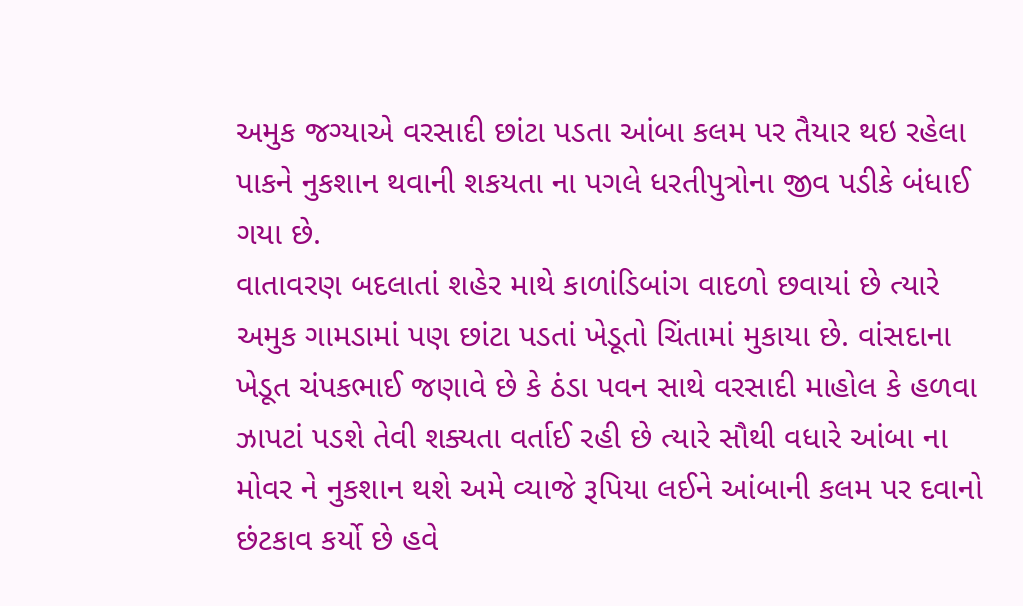અમુક જગ્યાએ વરસાદી છાંટા પડતા આંબા કલમ પર તૈયાર થઇ રહેલા પાકને નુકશાન થવાની શકયતા ના પગલે ધરતીપુત્રોના જીવ પડીકે બંધાઈ ગયા છે.
વાતાવરણ બદલાતાં શહેર માથે કાળાંડિબાંગ વાદળો છવાયાં છે ત્યારે અમુક ગામડામાં પણ છાંટા પડતાં ખેડૂતો ચિંતામાં મુકાયા છે. વાંસદાના ખેડૂત ચંપકભાઈ જણાવે છે કે ઠંડા પવન સાથે વરસાદી માહોલ કે હળવા ઝાપટાં પડશે તેવી શક્યતા વર્તાઈ રહી છે ત્યારે સૌથી વધારે આંબા ના મોવર ને નુકશાન થશે અમે વ્યાજે રૂપિયા લઈને આંબાની કલમ પર દવાનો છંટકાવ કર્યો છે હવે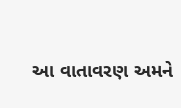આ વાતાવરણ અમને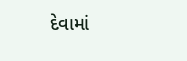દેવામાં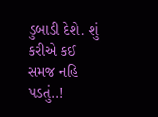ડુબાડી દેશે. શું કરીએ કઈ સમજ નહિ પડતું..!